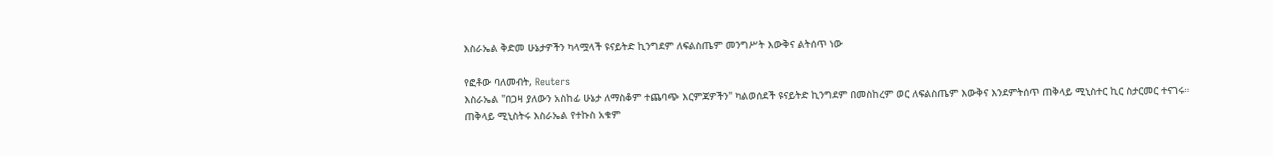እስራኤል ቅድመ ሁኔታዎችን ካላሟላች ዩናይትድ ኪንግደም ለፍልስጤም መንግሥት እውቅና ልትሰጥ ነው

የፎቶው ባለመብት, Reuters
እስራኤል "በጋዛ ያለውን አስከፊ ሁኔታ ለማስቆም ተጨባጭ እርምጃዎችን" ካልወሰደች ዩናይትድ ኪንግደም በመስከረም ወር ለፍልስጤም እውቅና እንደምትሰጥ ጠቅላይ ሚኒስተር ኪር ስታርመር ተናገሩ።
ጠቅላይ ሚኒስትሩ እስራኤል የተኩስ አቁም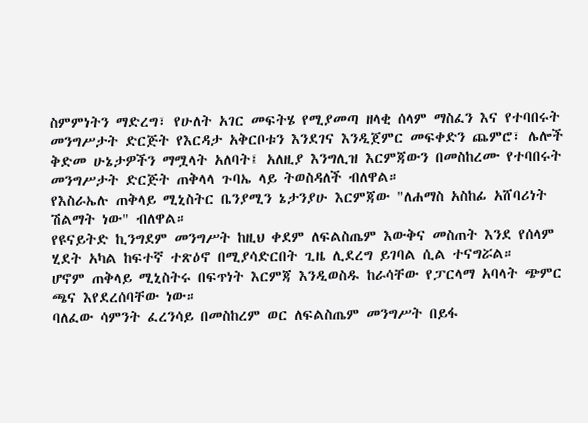ስምምነትን ማድረግ፣ የሁለት አገር መፍትሄ የሚያመጣ ዘላቂ ሰላም ማስፈን እና የተባበሩት መንግሥታት ድርጅት የእርዳታ አቅርቦቱን እንደገና እንዲጀምር መፍቀድን ጨምሮ፣ ሌሎች ቅድመ ሁኔታዎችን ማሟላት አለባት፤ አለዚያ እንግሊዝ እርምጃውን በመስከረሙ የተባበሩት መንግሥታት ድርጅት ጠቅላላ ጉባኤ ላይ ትወስዳለች ብለዋል።
የእስራኤሉ ጠቅላይ ሚኒስትር ቤንያሚን ኔታንያሁ እርምጃው "ለሐማስ አስከፊ አሸባሪነት ሽልማት ነው" ብለዋል።
የዩናይትድ ኪንግደም መንግሥት ከዚህ ቀደም ለፍልስጤም እውቅና መስጠት እንደ የሰላም ሂደት አካል ከፍተኛ ተጽዕኖ በሚያሳድርበት ጊዜ ሊደረግ ይገባል ሲል ተናግሯል።
ሆኖም ጠቅላይ ሚኒስትሩ በፍጥነት እርምጃ እንዲወስዱ ከራሳቸው የፓርላማ አባላት ጭምር ጫና እየደረሰባቸው ነው።
ባለፈው ሳምንት ፈረንሳይ በመስከረም ወር ለፍልስጤም መንግሥት በይፋ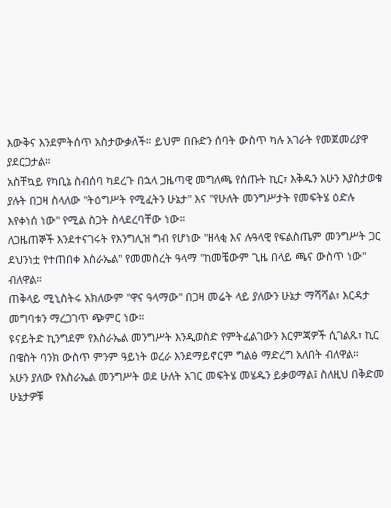እውቅና እንደምትሰጥ አስታውቃለች። ይህም በቡድን ሰባት ውስጥ ካሉ አገራት የመጀመሪያዋ ያደርጋታል።
አስቸኳይ የካቢኔ ስብሰባ ካደረጉ በኋላ ጋዜጣዊ መግለጫ የሰጡት ኪር፣ እቅዱን አሁን እያስታወቁ ያሉት በጋዛ ስላለው "ትዕግሥት የሚፈትን ሁኔታ" እና "የሁለት መንግሥታት የመፍትሄ ዕድሉ እየቀነሰ ነው" የሚል ስጋት ስላደረባቸው ነው።
ለጋዜጠኞች እንደተናገሩት የእንግሊዝ ግብ የሆነው "ዘላቂ እና ሉዓላዊ የፍልስጤም መንግሥት ጋር ደህንነቷ የተጠበቀ እስራኤል" የመመስረት ዓላማ "ከመቼውም ጊዜ በላይ ጫና ውስጥ ነው" ብለዋል።
ጠቅላይ ሚኒስትሩ አክለውም "ዋና ዓላማው" በጋዛ መሬት ላይ ያለውን ሁኔታ ማሻሻል፣ እርዳታ መግባቱን ማረጋገጥ ጭምር ነው።
ዩናይትድ ኪንግደም የእስራኤል መንግሥት እንዲወስድ የምትፈልገውን እርምጃዎች ሲገልጹ፣ ኪር በዌስት ባንክ ውስጥ ምንም ዓይነት ወረራ እንደማይኖርም ግልፅ ማድረግ አለበት ብለዋል።
አሁን ያለው የእስራኤል መንግሥት ወደ ሁለት አገር መፍትሄ መሄዱን ይቃወማል፤ ስለዚህ በቅድመ ሁኔታዎቹ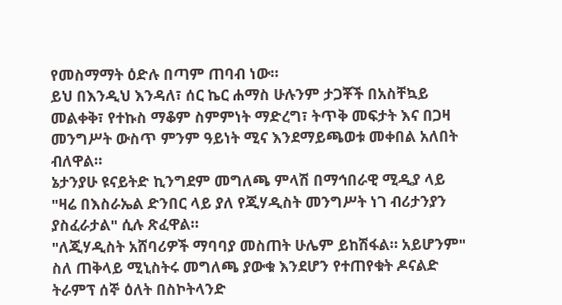የመስማማት ዕድሉ በጣም ጠባብ ነው።
ይህ በእንዲህ እንዳለ፣ ሰር ኬር ሐማስ ሁሉንም ታጋቾች በአስቸኳይ መልቀቅ፣ የተኩስ ማቆም ስምምነት ማድረግ፣ ትጥቅ መፍታት እና በጋዛ መንግሥት ውስጥ ምንም ዓይነት ሚና እንደማይጫወቱ መቀበል አለበት ብለዋል።
ኔታንያሁ ዩናይትድ ኪንግደም መግለጫ ምላሽ በማኅበራዊ ሚዲያ ላይ "ዛሬ በእስራኤል ድንበር ላይ ያለ የጂሃዲስት መንግሥት ነገ ብሪታንያን ያስፈራታል" ሲሉ ጽፈዋል።
"ለጂሃዲስት አሸባሪዎች ማባባያ መስጠት ሁሌም ይከሽፋል። አይሆንም"
ስለ ጠቅላይ ሚኒስትሩ መግለጫ ያውቁ እንደሆን የተጠየቁት ዶናልድ ትራምፕ ሰኞ ዕለት በስኮትላንድ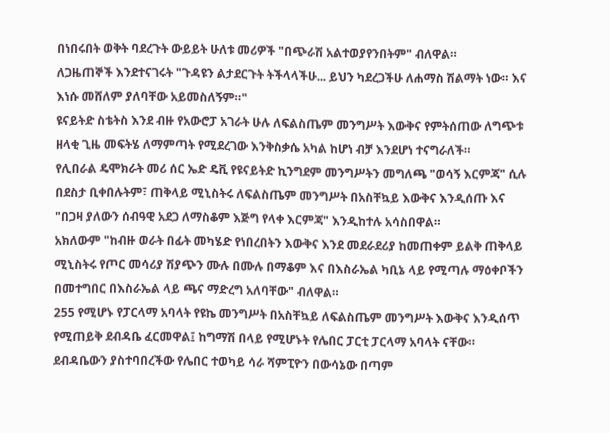በነበሩበት ወቅት ባደረጉት ውይይት ሁለቱ መሪዎች "በጭራሽ አልተወያየንበትም" ብለዋል።
ለጋዜጠኞች እንደተናገሩት "ጉዳዩን ልታደርጉት ትችላላችሁ... ይህን ካደረጋችሁ ለሐማስ ሽልማት ነው። እና እነሱ መሸለም ያለባቸው አይመስለኝም።"
ዩናይትድ ስቴትስ እንደ ብዙ የአውሮፓ አገራት ሁሉ ለፍልስጤም መንግሥት እውቅና የምትሰጠው ለግጭቱ ዘላቂ ጊዜ መፍትሄ ለማምጣት የሚደረገው እንቅስቃሴ አካል ከሆነ ብቻ እንደሆነ ተናግራለች።
የሊበራል ዴሞክራት መሪ ሰር ኤድ ዴቪ የዩናይትድ ኪንግደም መንግሥትን መግለጫ "ወሳኝ እርምጃ" ሲሉ በደስታ ቢቀበሉትም፣ ጠቅላይ ሚኒስትሩ ለፍልስጤም መንግሥት በአስቸኳይ እውቅና እንዲሰጡ እና "በጋዛ ያለውን ሰብዓዊ አደጋ ለማስቆም እጅግ የላቀ እርምጃ" እንዲከተሉ አሳስበዋል።
አክለውም "ከብዙ ወራት በፊት መካሄድ የነበረበትን እውቅና እንደ መደራደሪያ ከመጠቀም ይልቅ ጠቅላይ ሚኒስትሩ የጦር መሳሪያ ሽያጭን ሙሉ በሙሉ በማቆም እና በእስራኤል ካቢኔ ላይ የሚጣሉ ማዕቀቦችን በመተግበር በእስራኤል ላይ ጫና ማድረግ አለባቸው" ብለዋል።
255 የሚሆኑ የፓርላማ አባላት የዩኬ መንግሥት በአስቸኳይ ለፍልስጤም መንግሥት እውቅና እንዲሰጥ የሚጠይቅ ደብዳቤ ፈርመዋል፤ ከግማሽ በላይ የሚሆኑት የሌበር ፓርቲ ፓርላማ አባላት ናቸው።
ደብዳቤውን ያስተባበረችው የሌበር ተወካይ ሳራ ሻምፒዮን በውሳኔው በጣም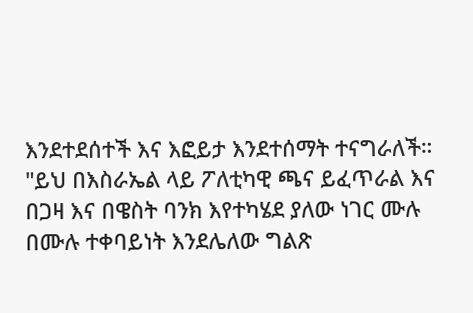እንደተደሰተች እና እፎይታ እንደተሰማት ተናግራለች።
"ይህ በእስራኤል ላይ ፖለቲካዊ ጫና ይፈጥራል እና በጋዛ እና በዌስት ባንክ እየተካሄደ ያለው ነገር ሙሉ በሙሉ ተቀባይነት እንደሌለው ግልጽ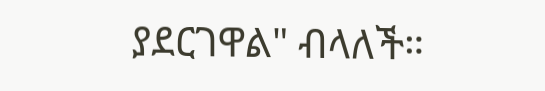ያደርገዋል" ብላለች።